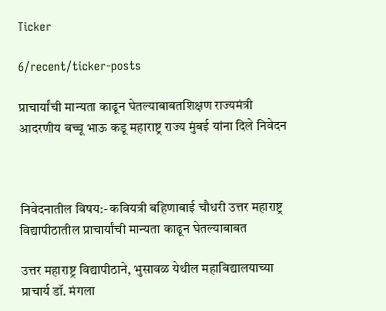Ticker

6/recent/ticker-posts

प्राचार्यांची मान्यता काढून घेतल्याबाबतशिक्षण राज्यमंत्री आदरणीय बच्चू भाऊ कडू महाराष्ट्र राज्य मुंबई यांना दिले निवेदन



निवेदनातील विषय:- कवियत्री बहिणाबाई चौधरी उत्तर महाराष्ट्र विद्यापीठातील प्राचार्यांची मान्यता काढून घेतल्याबाबत

उत्तर महाराष्ट्र विद्यापीठाने, भुसावळ येथील महाविद्यालयाच्या प्राचार्य डॉ. मंगला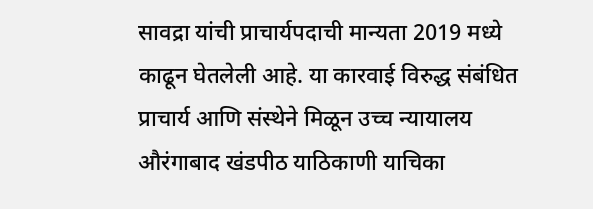सावद्रा यांची प्राचार्यपदाची मान्यता 2019 मध्ये काढून घेतलेली आहे. या कारवाई विरुद्ध संबंधित प्राचार्य आणि संस्थेने मिळून उच्च न्यायालय औरंगाबाद खंडपीठ याठिकाणी याचिका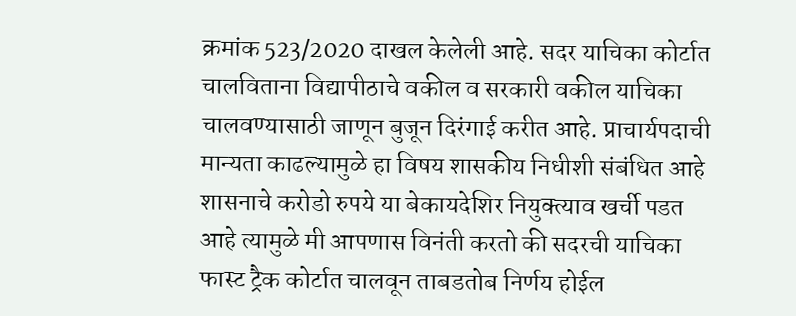क्रमांक 523/2020 दाखल केलेली आहे. सदर याचिका कोर्टात चालविताना विद्यापीठाचे वकील व सरकारी वकील याचिका चालवण्यासाठी जाणून बुजून दिरंगाई करीत आहे. प्राचार्यपदाची मान्यता काढल्यामुळे हा विषय शासकीय निधीशी संबंधित आहे शासनाचे करोडो रुपये या बेकायदेशिर नियुक्त्याव खर्ची पडत आहे त्यामुळे मी आपणास विनंती करतो की सदरची याचिका फास्ट ट्रैक कोर्टात चालवून ताबडतोब निर्णय होईल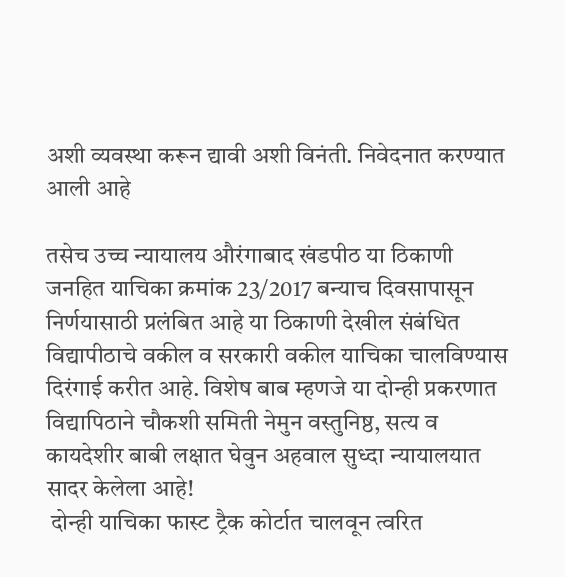अशी व्यवस्था करून द्यावी अशी विनंती. निवेदनात करण्यात आली आहे

तसेच उच्च न्यायालय औरंगाबाद खंडपीठ या ठिकाणी जनहित याचिका क्रमांक 23/2017 बन्याच दिवसापासून निर्णयासाठी प्रलंबित आहे या ठिकाणी देखील संबंधित विद्यापीठाचे वकील व सरकारी वकील याचिका चालविण्यास दिरंगाई करीत आहे. विशेष बाब म्हणजे या दोन्ही प्रकरणात विद्यापिठाने चौकशी समिती नेमुन वस्तुनिष्ठ, सत्य व कायदेशीर बाबी लक्षात घेवुन अहवाल सुध्दा न्यायालयात सादर केलेला आहे!
 दोन्ही याचिका फास्ट ट्रैक कोर्टात चालवून त्वरित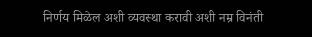निर्णय मिळेल अशी व्यवस्था करावी अशी नम्र विनंती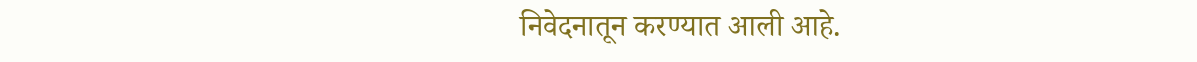निवेदनातून करण्यात आली आहे.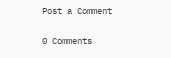Post a Comment

0 Comments